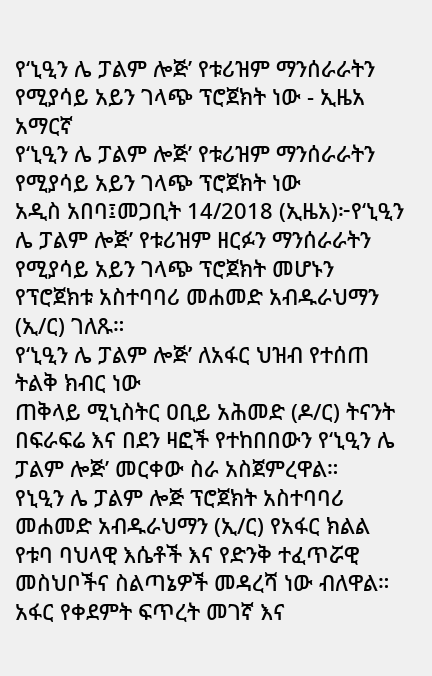የ‘ኒዒን ሌ ፓልም ሎጅ’ የቱሪዝም ማንሰራራትን የሚያሳይ አይን ገላጭ ፕሮጀክት ነው - ኢዜአ አማርኛ
የ‘ኒዒን ሌ ፓልም ሎጅ’ የቱሪዝም ማንሰራራትን የሚያሳይ አይን ገላጭ ፕሮጀክት ነው
አዲስ አበባ፤መጋቢት 14/2018 (ኢዜአ)፦የ‘ኒዒን ሌ ፓልም ሎጅ’ የቱሪዝም ዘርፉን ማንሰራራትን የሚያሳይ አይን ገላጭ ፕሮጀክት መሆኑን የፕሮጀክቱ አስተባባሪ መሐመድ አብዱራህማን (ኢ/ር) ገለጹ።
የ‘ኒዒን ሌ ፓልም ሎጅ’ ለአፋር ህዝብ የተሰጠ ትልቅ ክብር ነው
ጠቅላይ ሚኒስትር ዐቢይ አሕመድ (ዶ/ር) ትናንት በፍራፍሬ እና በደን ዛፎች የተከበበውን የ‘ኒዒን ሌ ፓልም ሎጅ’ መርቀው ስራ አስጀምረዋል።
የኒዒን ሌ ፓልም ሎጅ ፕሮጀክት አስተባባሪ መሐመድ አብዱራህማን (ኢ/ር) የአፋር ክልል የቱባ ባህላዊ እሴቶች እና የድንቅ ተፈጥሯዊ መስህቦችና ስልጣኔዎች መዳረሻ ነው ብለዋል።
አፋር የቀደምት ፍጥረት መገኛ እና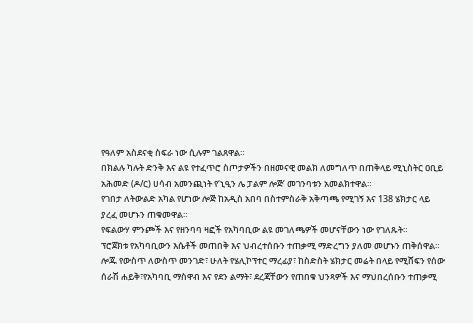የዓለም አስደናቂ ስፍራ ነው ሲሉም ገልጸዋል።
በክልሉ ካሉት ድንቅ እና ልዩ የተፈጥሮ ስጦታዎችን በዘመናዊ መልክ ለመግለጥ በጠቅላይ ሚኒስትር ዐቢይ አሕመድ (ዶ/ር) ሀሳብ አመንጪነት የ‘ኒዒን ሌ ፓልም ሎጅ’ መገንባቱን አመልክተዋል።
የገበታ ለትውልድ አካል የሆነው ሎጅ ከአዲስ አበባ በስተምስራቅ አቅጣጫ የሚገኝ እና 138 ሄክታር ላይ ያረፈ መሆኑን ጠቁመዋል።
የፍልውሃ ምንጮች እና የዘንባባ ዛፎች የአካባቢው ልዩ መገለጫዎች መሆናቸውን ነው የገለጹት።
ፕሮጀክቱ የአካባቢውን እሴቶች መጠበቅ እና ህብረተሰቡን ተጠቃሚ ማድረግን ያለመ መሆኑን ጠቅሰዋል።
ሎጁ የውስጥ ለውስጥ መንገድ፣ ሁለት የሄሊኮፕተር ማረፊያ፣ ከስድስት ሄክታር መሬት በላይ የሚሸፍን የሰው ሰራሽ ሐይቅ፣የአካባቢ ማስዋብ እና የደን ልማት፣ ደረጃቸውን የጠበቁ ህንጻዎች እና ማህበረሰቡን ተጠቃሚ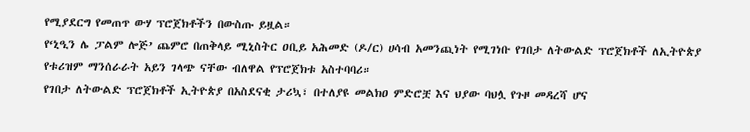የሚያደርግ የመጠጥ ውሃ ፕሮጀክቶችን በውስጡ ይዟል።
የ‘ኒዒን ሌ ፓልም ሎጅ’ ጨምሮ በጠቅላይ ሚኒስትር ዐቢይ አሕመድ (ዶ/ር) ሀሳብ አመንጪነት የሚገነቡ የገበታ ለትውልድ ፕሮጀክቶች ለኢትዮጵያ የቱሪዝም ማንሰራራት አይን ገላጭ ናቸው ብለዋል የፕሮጀክቱ አስተባባሪ።
የገበታ ለትውልድ ፕሮጀክቶች ኢትዮጵያ በአስደናቂ ታሪኳ፣ በተለያዩ መልክዐ ምድሮቿ እና ህያው ባህሏ የጉዞ መዳረሻ ሆና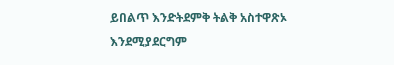ይበልጥ እንድትደምቅ ትልቅ አስተዋጽኦ እንደሚያደርግም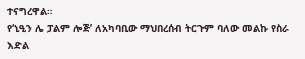ተናግረዋል።
የ‘ኒዒን ሌ ፓልም ሎጅ’ ለአካባቢው ማህበረሰብ ትርጉም ባለው መልኩ የስራ እድል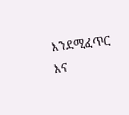እንደሚፈጥር እና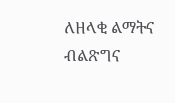ለዘላቂ ልማትና ብልጽግና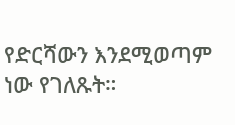የድርሻውን እንደሚወጣም ነው የገለጹት።